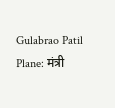Gulabrao Patil Plane: मंत्री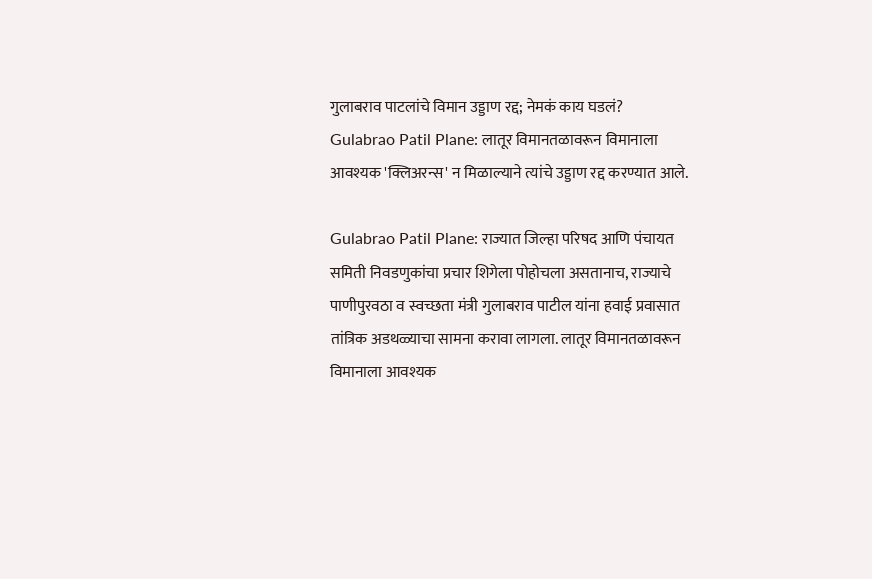गुलाबराव पाटलांचे विमान उड्डाण रद्द; नेमकं काय घडलं?
Gulabrao Patil Plane: लातूर विमानतळावरून विमानाला आवश्यक 'क्लिअरन्स' न मिळाल्याने त्यांचे उड्डाण रद्द करण्यात आले.

Gulabrao Patil Plane: राज्यात जिल्हा परिषद आणि पंचायत समिती निवडणुकांचा प्रचार शिगेला पोहोचला असतानाच, राज्याचे पाणीपुरवठा व स्वच्छता मंत्री गुलाबराव पाटील यांना हवाई प्रवासात तांत्रिक अडथळ्याचा सामना करावा लागला. लातूर विमानतळावरून विमानाला आवश्यक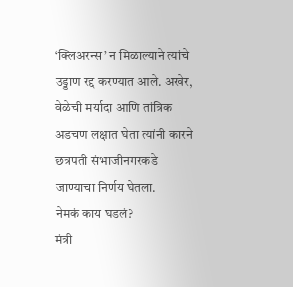‘क्लिअरन्स’ न मिळाल्याने त्यांचे उड्डाण रद्द करण्यात आले. अखेर, वेळेची मर्यादा आणि तांत्रिक अडचण लक्षात घेता त्यांनी कारने छत्रपती संभाजीनगरकडे जाण्याचा निर्णय घेतला.
नेमकं काय घडलं?
मंत्री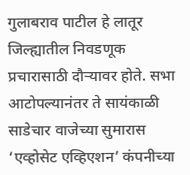गुलाबराव पाटील हे लातूर जिल्ह्यातील निवडणूक प्रचारासाठी दौऱ्यावर होते. सभा आटोपल्यानंतर ते सायंकाळी साडेचार वाजेच्या सुमारास ‘एव्होसेट एव्हिएशन’ कंपनीच्या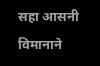सहा आसनी विमानाने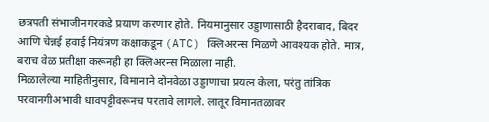छत्रपती संभाजीनगरकडे प्रयाण करणार होते. नियमानुसार उड्डाणासाठी हैदराबाद, बिदर आणि चेन्नई हवाई नियंत्रण कक्षाकडून (ATC) क्लिअरन्स मिळणे आवश्यक होते. मात्र, बराच वेळ प्रतीक्षा करूनही हा क्लिअरन्स मिळाला नाही.
मिळालेल्या माहितीनुसार, विमानाने दोनवेळा उड्डाणाचा प्रयत्न केला, परंतु तांत्रिक परवानगीअभावी धावपट्टीवरूनच परतावे लागले. लातूर विमानतळावर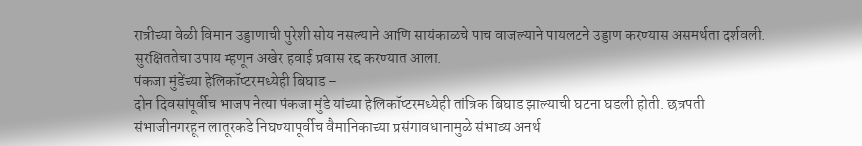रात्रीच्या वेळी विमान उड्डाणाची पुरेशी सोय नसल्याने आणि सायंकाळचे पाच वाजल्याने पायलटने उड्डाण करण्यास असमर्थता दर्शवली. सुरक्षिततेचा उपाय म्हणून अखेर हवाई प्रवास रद्द करण्यात आला.
पंकजा मुंडेंच्या हेलिकॉप्टरमध्येही बिघाड –
दोन दिवसांपूर्वीच भाजप नेत्या पंकजा मुंडे यांच्या हेलिकॉप्टरमध्येही तांत्रिक बिघाड झाल्याची घटना घडली होती. छत्रपती संभाजीनगरहून लातूरकडे निघण्यापूर्वीच वैमानिकाच्या प्रसंगावधानामुळे संभाव्य अनर्थ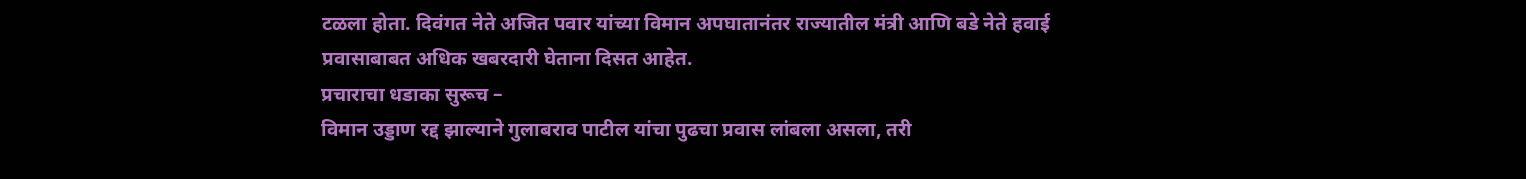टळला होता. दिवंगत नेते अजित पवार यांच्या विमान अपघातानंतर राज्यातील मंत्री आणि बडे नेते हवाई प्रवासाबाबत अधिक खबरदारी घेताना दिसत आहेत.
प्रचाराचा धडाका सुरूच –
विमान उड्डाण रद्द झाल्याने गुलाबराव पाटील यांचा पुढचा प्रवास लांबला असला, तरी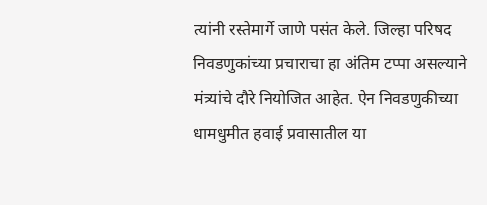त्यांनी रस्तेमार्गे जाणे पसंत केले. जिल्हा परिषद निवडणुकांच्या प्रचाराचा हा अंतिम टप्पा असल्याने मंत्र्यांचे दौरे नियोजित आहेत. ऐन निवडणुकीच्या धामधुमीत हवाई प्रवासातील या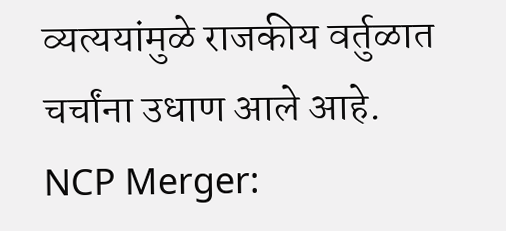व्यत्ययांमुळे राजकीय वर्तुळात चर्चांना उधाण आले आहे.
NCP Merger: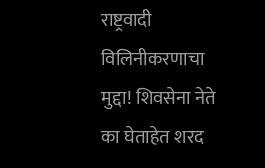राष्ट्रवादी विलिनीकरणाचा मुद्दा! शिवसेना नेते का घेताहेत शरद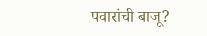पवारांची बाजू?